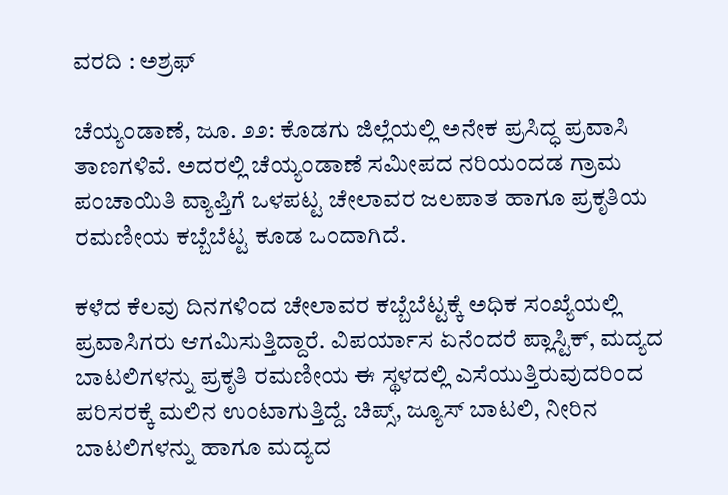ವರದಿ : ಅಶ್ರಫ್

ಚೆಯ್ಯಂಡಾಣೆ, ಜೂ. ೨೨: ಕೊಡಗು ಜಿಲ್ಲೆಯಲ್ಲಿ ಅನೇಕ ಪ್ರಸಿದ್ಧ ಪ್ರವಾಸಿ ತಾಣಗಳಿವೆ. ಅದರಲ್ಲಿ ಚೆಯ್ಯಂಡಾಣೆ ಸಮೀಪದ ನರಿಯಂದಡ ಗ್ರಾಮ ಪಂಚಾಯಿತಿ ವ್ಯಾಪ್ತಿಗೆ ಒಳಪಟ್ಟ ಚೇಲಾವರ ಜಲಪಾತ ಹಾಗೂ ಪ್ರಕೃತಿಯ ರಮಣೀಯ ಕಬ್ಬೆಬೆಟ್ಟ ಕೂಡ ಒಂದಾಗಿದೆ.

ಕಳೆದ ಕೆಲವು ದಿನಗಳಿಂದ ಚೇಲಾವರ ಕಬ್ಬೆಬೆಟ್ಟಕ್ಕೆ ಅಧಿಕ ಸಂಖ್ಯೆಯಲ್ಲಿ ಪ್ರವಾಸಿಗರು ಆಗಮಿಸುತ್ತಿದ್ದಾರೆ. ವಿಪರ್ಯಾಸ ಏನೆಂದರೆ ಪ್ಲಾಸ್ಟಿಕ್, ಮದ್ಯದ ಬಾಟಲಿಗಳನ್ನು ಪ್ರಕೃತಿ ರಮಣೀಯ ಈ ಸ್ಥಳದಲ್ಲಿ ಎಸೆಯುತ್ತಿರುವುದರಿಂದ ಪರಿಸರಕ್ಕೆ ಮಲಿನ ಉಂಟಾಗುತ್ತಿದ್ದೆ. ಚಿಪ್ಸ್, ಜ್ಯೂಸ್ ಬಾಟಲಿ, ನೀರಿನ ಬಾಟಲಿಗಳನ್ನು ಹಾಗೂ ಮದ್ಯದ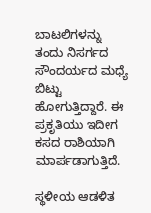ಬಾಟಲಿಗಳನ್ನು ತಂದು ನಿಸರ್ಗದ ಸೌಂದರ್ಯದ ಮಧ್ಯೆ ಬಿಟ್ಟು ಹೋಗುತ್ತಿದ್ದಾರೆ. ಈ ಪ್ರಕೃತಿಯು ಇದೀಗ ಕಸದ ರಾಶಿಯಾಗಿ ಮಾರ್ಪಡಾಗುತ್ತಿದೆ.

ಸ್ಥಳೀಯ ಆಡಳಿತ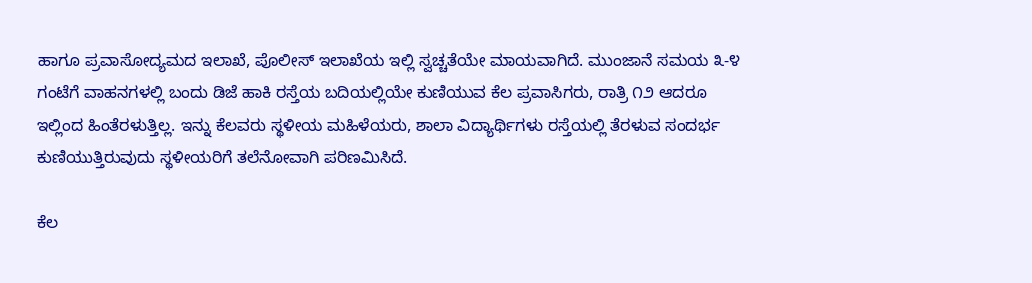ಹಾಗೂ ಪ್ರವಾಸೋದ್ಯಮದ ಇಲಾಖೆ, ಪೊಲೀಸ್ ಇಲಾಖೆಯ ಇಲ್ಲಿ ಸ್ವಚ್ಚತೆಯೇ ಮಾಯವಾಗಿದೆ. ಮುಂಜಾನೆ ಸಮಯ ೩-೪ ಗಂಟೆಗೆ ವಾಹನಗಳಲ್ಲಿ ಬಂದು ಡಿಜೆ ಹಾಕಿ ರಸ್ತೆಯ ಬದಿಯಲ್ಲಿಯೇ ಕುಣಿಯುವ ಕೆಲ ಪ್ರವಾಸಿಗರು, ರಾತ್ರಿ ೧೨ ಆದರೂ ಇಲ್ಲಿಂದ ಹಿಂತೆರಳುತ್ತಿಲ್ಲ. ಇನ್ನು ಕೆಲವರು ಸ್ಥಳೀಯ ಮಹಿಳೆಯರು, ಶಾಲಾ ವಿದ್ಯಾರ್ಥಿಗಳು ರಸ್ತೆಯಲ್ಲಿ ತೆರಳುವ ಸಂದರ್ಭ ಕುಣಿಯುತ್ತಿರುವುದು ಸ್ಥಳೀಯರಿಗೆ ತಲೆನೋವಾಗಿ ಪರಿಣಮಿಸಿದೆ.

ಕೆಲ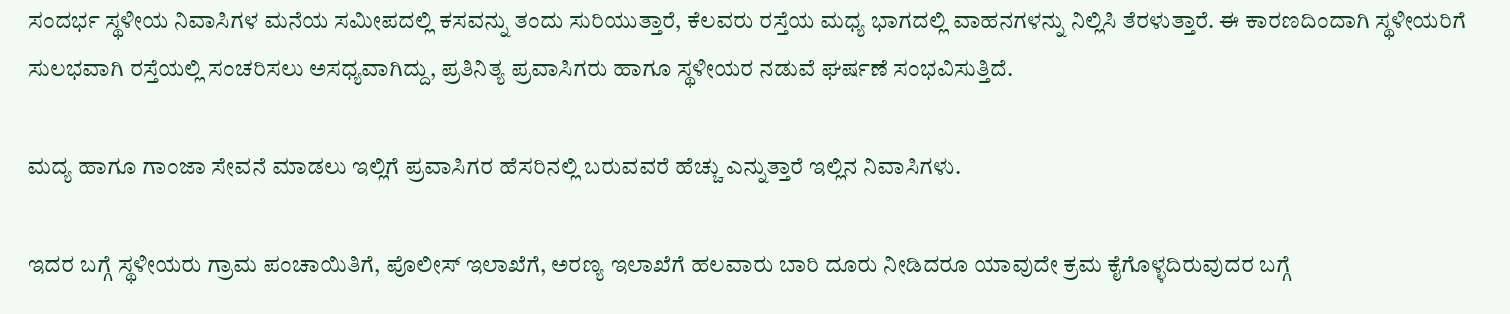ಸಂದರ್ಭ ಸ್ಥಳೀಯ ನಿವಾಸಿಗಳ ಮನೆಯ ಸಮೀಪದಲ್ಲಿ ಕಸವನ್ನು ತಂದು ಸುರಿಯುತ್ತಾರೆ, ಕೆಲವರು ರಸ್ತೆಯ ಮಧ್ಯ ಭಾಗದಲ್ಲಿ ವಾಹನಗಳನ್ನು ನಿಲ್ಲಿಸಿ ತೆರಳುತ್ತಾರೆ. ಈ ಕಾರಣದಿಂದಾಗಿ ಸ್ಥಳೀಯರಿಗೆ ಸುಲಭವಾಗಿ ರಸ್ತೆಯಲ್ಲಿ ಸಂಚರಿಸಲು ಅಸಧ್ಯವಾಗಿದ್ದು, ಪ್ರತಿನಿತ್ಯ ಪ್ರವಾಸಿಗರು ಹಾಗೂ ಸ್ಥಳೀಯರ ನಡುವೆ ಘರ್ಷಣೆ ಸಂಭವಿಸುತ್ತಿದೆ.

ಮದ್ಯ ಹಾಗೂ ಗಾಂಜಾ ಸೇವನೆ ಮಾಡಲು ಇಲ್ಲಿಗೆ ಪ್ರವಾಸಿಗರ ಹೆಸರಿನಲ್ಲಿ ಬರುವವರೆ ಹೆಚ್ಚು ಎನ್ನುತ್ತಾರೆ ಇಲ್ಲಿನ ನಿವಾಸಿಗಳು.

ಇದರ ಬಗ್ಗೆ ಸ್ಥಳೀಯರು ಗ್ರಾಮ ಪಂಚಾಯಿತಿಗೆ, ಪೊಲೀಸ್ ಇಲಾಖೆಗೆ, ಅರಣ್ಯ ಇಲಾಖೆಗೆ ಹಲವಾರು ಬಾರಿ ದೂರು ನೀಡಿದರೂ ಯಾವುದೇ ಕ್ರಮ ಕೈಗೊಳ್ಳದಿರುವುದರ ಬಗ್ಗೆ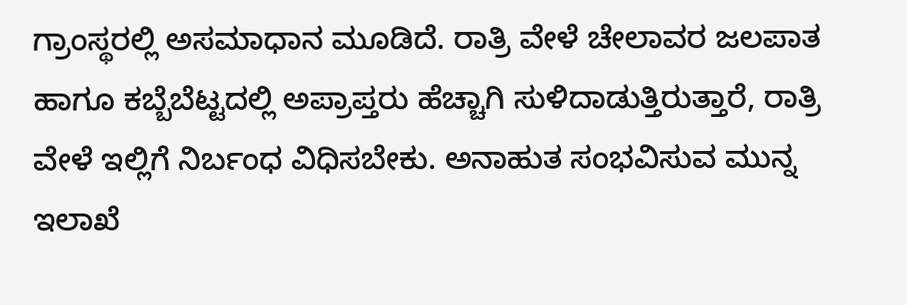ಗ್ರಾಂಸ್ಥರಲ್ಲಿ ಅಸಮಾಧಾನ ಮೂಡಿದೆ. ರಾತ್ರಿ ವೇಳೆ ಚೇಲಾವರ ಜಲಪಾತ ಹಾಗೂ ಕಬ್ಬೆಬೆಟ್ಟದಲ್ಲಿ ಅಪ್ರಾಪ್ತರು ಹೆಚ್ಚಾಗಿ ಸುಳಿದಾಡುತ್ತಿರುತ್ತಾರೆ, ರಾತ್ರಿ ವೇಳೆ ಇಲ್ಲಿಗೆ ನಿರ್ಬಂಧ ವಿಧಿಸಬೇಕು. ಅನಾಹುತ ಸಂಭವಿಸುವ ಮುನ್ನ ಇಲಾಖೆ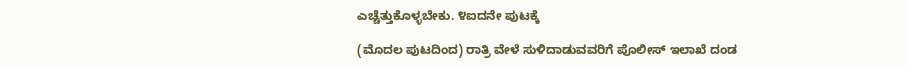ಎಚ್ಚೆತ್ತುಕೊಳ್ಳಬೇಕು. ೪ಐದನೇ ಪುಟಕ್ಕೆ

(ಮೊದಲ ಪುಟದಿಂದ) ರಾತ್ರಿ ವೇಳೆ ಸುಳಿದಾಡುವವರಿಗೆ ಪೊಲೀಸ್ ಇಲಾಖೆ ದಂಡ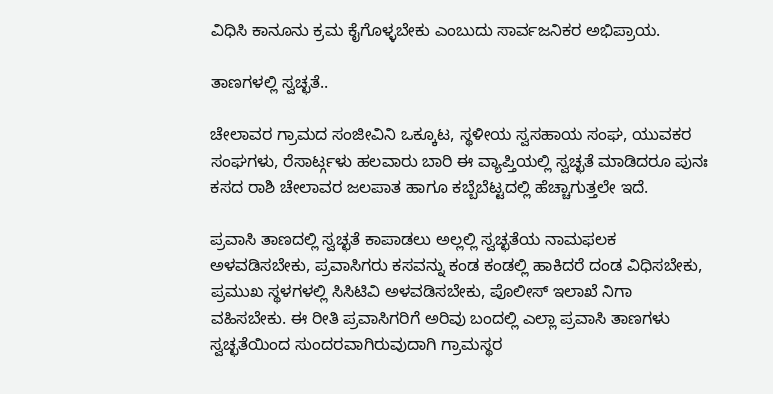ವಿಧಿಸಿ ಕಾನೂನು ಕ್ರಮ ಕೈಗೊಳ್ಳಬೇಕು ಎಂಬುದು ಸಾರ್ವಜನಿಕರ ಅಭಿಪ್ರಾಯ.

ತಾಣಗಳಲ್ಲಿ ಸ್ವಚ್ಛತೆ..

ಚೇಲಾವರ ಗ್ರಾಮದ ಸಂಜೀವಿನಿ ಒಕ್ಕೂಟ, ಸ್ಥಳೀಯ ಸ್ವಸಹಾಯ ಸಂಘ, ಯುವಕರ ಸಂಘಗಳು, ರೆಸಾರ್ಟ್ಗಳು ಹಲವಾರು ಬಾರಿ ಈ ವ್ಯಾಪ್ತಿಯಲ್ಲಿ ಸ್ವಚ್ಛತೆ ಮಾಡಿದರೂ ಪುನಃ ಕಸದ ರಾಶಿ ಚೇಲಾವರ ಜಲಪಾತ ಹಾಗೂ ಕಬ್ಬೆಬೆಟ್ಟದಲ್ಲಿ ಹೆಚ್ಚಾಗುತ್ತಲೇ ಇದೆ.

ಪ್ರವಾಸಿ ತಾಣದಲ್ಲಿ ಸ್ವಚ್ಛತೆ ಕಾಪಾಡಲು ಅಲ್ಲಲ್ಲಿ ಸ್ವಚ್ಛತೆಯ ನಾಮಫಲಕ ಅಳವಡಿಸಬೇಕು, ಪ್ರವಾಸಿಗರು ಕಸವನ್ನು ಕಂಡ ಕಂಡಲ್ಲಿ ಹಾಕಿದರೆ ದಂಡ ವಿಧಿಸಬೇಕು, ಪ್ರಮುಖ ಸ್ಥಳಗಳಲ್ಲಿ ಸಿಸಿಟಿವಿ ಅಳವಡಿಸಬೇಕು, ಪೊಲೀಸ್ ಇಲಾಖೆ ನಿಗಾ ವಹಿಸಬೇಕು. ಈ ರೀತಿ ಪ್ರವಾಸಿಗರಿಗೆ ಅರಿವು ಬಂದಲ್ಲಿ ಎಲ್ಲಾ ಪ್ರವಾಸಿ ತಾಣಗಳು ಸ್ವಚ್ಛತೆಯಿಂದ ಸುಂದರವಾಗಿರುವುದಾಗಿ ಗ್ರಾಮಸ್ಥರ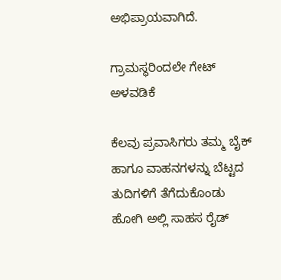ಅಭಿಪ್ರಾಯವಾಗಿದೆ.

ಗ್ರಾಮಸ್ಥರಿಂದಲೇ ಗೇಟ್ ಅಳವಡಿಕೆ

ಕೆಲವು ಪ್ರವಾಸಿಗರು ತಮ್ಮ ಬೈಕ್ ಹಾಗೂ ವಾಹನಗಳನ್ನು ಬೆಟ್ಟದ ತುದಿಗಳಿಗೆ ತೆಗೆದುಕೊಂಡು ಹೋಗಿ ಅಲ್ಲಿ ಸಾಹಸ ರೈಡ್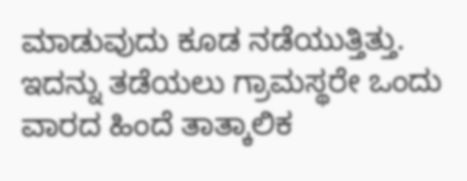ಮಾಡುವುದು ಕೂಡ ನಡೆಯುತ್ತಿತ್ತು. ಇದನ್ನು ತಡೆಯಲು ಗ್ರಾಮಸ್ಥರೇ ಒಂದು ವಾರದ ಹಿಂದೆ ತಾತ್ಕಾಲಿಕ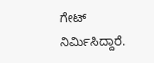ಗೇಟ್ ನಿರ್ಮಿಸಿದ್ದಾರೆ.